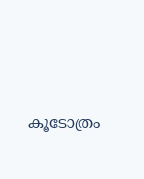കൂടോത്രം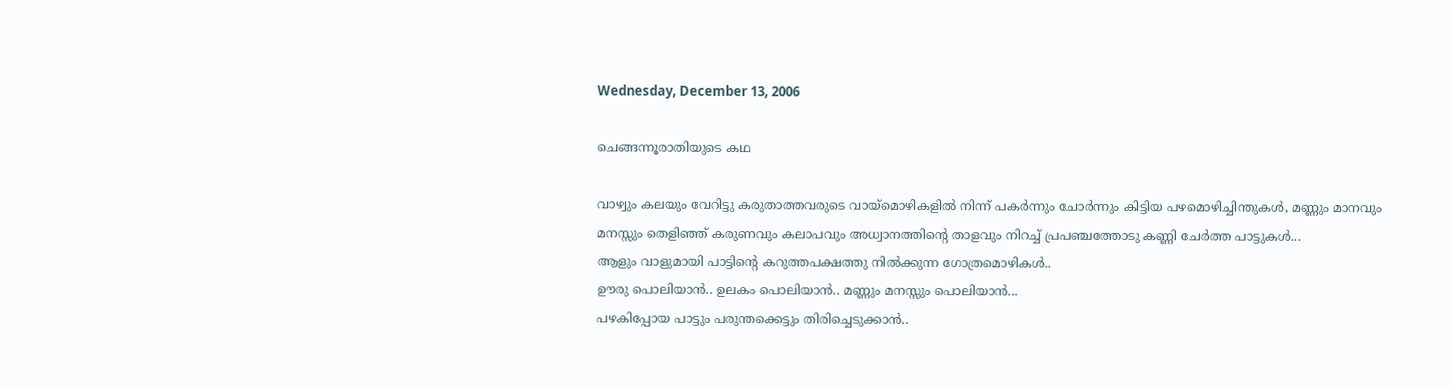Wednesday, December 13, 2006

ചെങ്ങന്നൂരാതിയുടെ കഥ

വാഴ്വും കലയും വേറിട്ടു കരുതാത്തവരുടെ വായ്മൊഴികളില്‍ നിന്ന് പകര്‍ന്നും ചോര്‍ന്നും കിട്ടിയ പഴമൊഴിച്ചിന്തുകള്‍, മണ്ണും മാനവും മനസ്സും തെളിഞ്ഞ് കരുണവും കലാപവും അധ്വാനത്തിന്റെ താളവും നിറച്ച് പ്രപഞ്ചത്തോടു കണ്ണി ചേര്‍ത്ത പാട്ടുകള്‍...
ആളും വാളുമായി പാട്ടിന്റെ കറുത്തപക്ഷത്തു നില്‍ക്കുന്ന ഗോത്രമൊഴികള്‍..
ഊരു പൊലിയാന്‍.. ഉലകം പൊലിയാന്‍.. മണ്ണും മനസ്സും പൊലിയാന്‍...
പഴകിപ്പോയ പാട്ടും പരുന്തക്കെട്ടും തിരിച്ചെടുക്കാന്‍..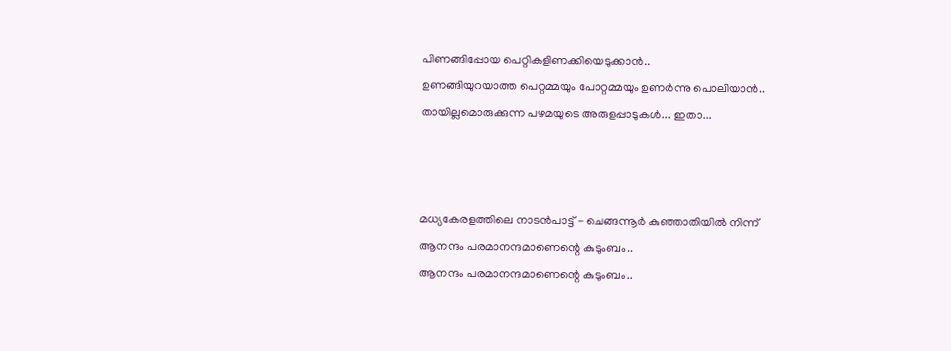പിണങ്ങിപ്പോയ പെറ്റികളിണക്കിയെടുക്കാന്‍..
ഉണങ്ങിയുറയാത്ത പെറ്റമ്മയും പോറ്റമ്മയും ഉണര്‍ന്നു പൊലിയാന്‍..
തായില്ലമൊരുക്കുന്ന പഴമയുടെ അരുളപ്പാടുകള്‍... ഇതാ...



മധ്യകേരളത്തിലെ നാടന്‍പാട്ട് - ചെങ്ങന്നൂര്‍ കുഞ്ഞാതിയില്‍ നിന്ന്
ആനന്ദം പരമാനന്ദമാണെന്റെ കുടുംബം..
ആനന്ദം പരമാനന്ദമാണെന്റെ കുടുംബം..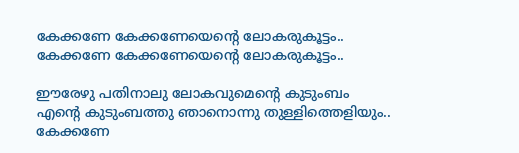കേക്കണേ കേക്കണേയെന്റെ ലോകരുകൂട്ടം..
കേക്കണേ കേക്കണേയെന്റെ ലോകരുകൂട്ടം..

ഈരേഴു പതിനാലു ലോകവുമെന്റെ കുടുംബം
എന്റെ കുടുംബത്തു ഞാനൊന്നു തുള്ളിത്തെളിയും..
കേക്കണേ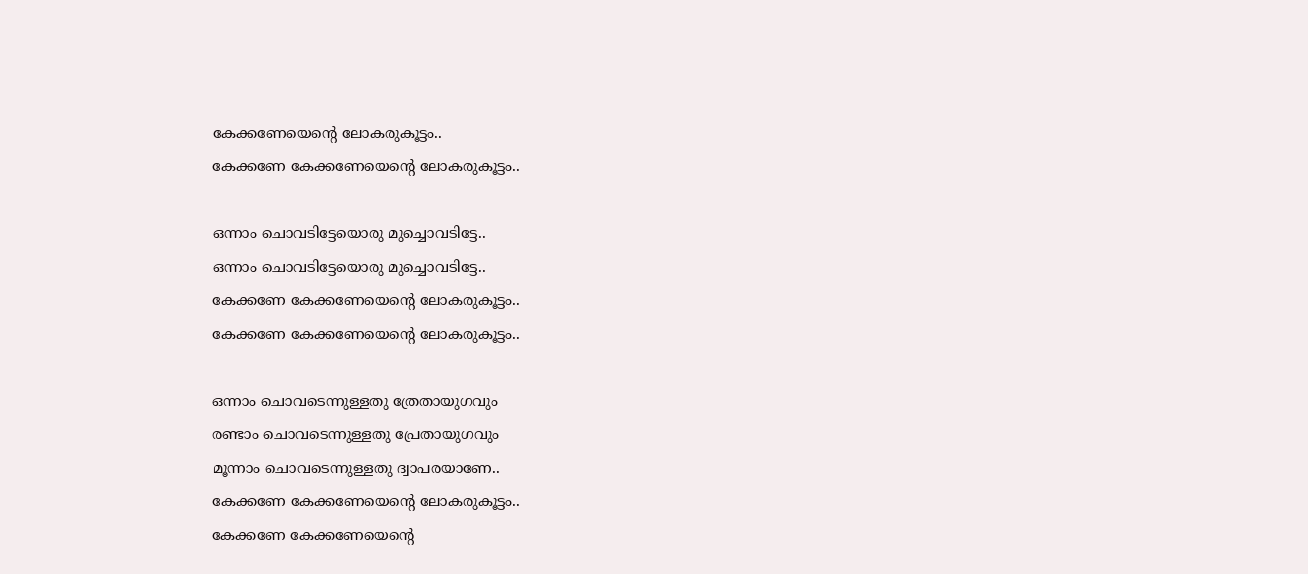കേക്കണേയെന്റെ ലോകരുകൂട്ടം..
കേക്കണേ കേക്കണേയെന്റെ ലോകരുകൂട്ടം..

ഒന്നാം ചൊവടിട്ടേയൊരു മുച്ചൊവടിട്ടേ..
ഒന്നാം ചൊവടിട്ടേയൊരു മുച്ചൊവടിട്ടേ..
കേക്കണേ കേക്കണേയെന്റെ ലോകരുകൂട്ടം..
കേക്കണേ കേക്കണേയെന്റെ ലോകരുകൂട്ടം..

ഒന്നാം ചൊവടെന്നുള്ളതു ത്രേതായുഗവും
രണ്ടാം ചൊവടെന്നുള്ളതു പ്രേതായുഗവും
മൂന്നാം ചൊവടെന്നുള്ളതു ദ്വാപരയാണേ..
കേക്കണേ കേക്കണേയെന്റെ ലോകരുകൂട്ടം..
കേക്കണേ കേക്കണേയെന്റെ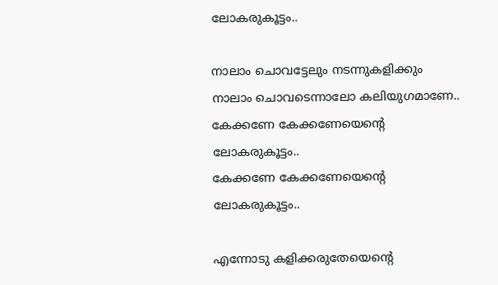ലോകരുകൂട്ടം..

നാലാം ചൊവട്ടേലും നടന്നുകളിക്കും
നാലാം ചൊവടെന്നാലോ കലിയുഗമാണേ..
കേക്കണേ കേക്കണേയെന്റെ ലോകരുകൂട്ടം..
കേക്കണേ കേക്കണേയെന്റെ ലോകരുകൂട്ടം..

എന്നോടു കളിക്കരുതേയെന്റെ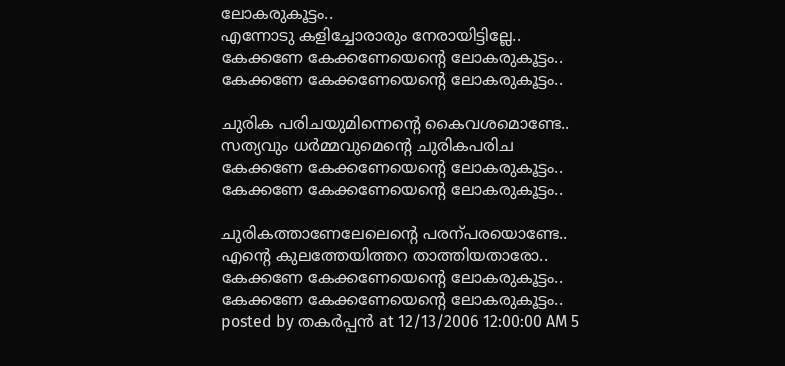ലോകരുകൂട്ടം..
എന്നോടു കളിച്ചോരാരും നേരായിട്ടില്ലേ..
കേക്കണേ കേക്കണേയെന്റെ ലോകരുകൂട്ടം..
കേക്കണേ കേക്കണേയെന്റെ ലോകരുകൂട്ടം..

ചുരിക പരിചയുമിന്നെന്റെ കൈവശമൊണ്ടേ..
സത്യവും ധര്‍മ്മവുമെന്റെ ചുരികപരിച
കേക്കണേ കേക്കണേയെന്റെ ലോകരുകൂട്ടം..
കേക്കണേ കേക്കണേയെന്റെ ലോകരുകൂട്ടം..

ചുരികത്താണേലേലെന്റെ പരന്പരയൊണ്ടേ..
എന്റെ കുലത്തേയിത്തറ താത്തിയതാരോ..
കേക്കണേ കേക്കണേയെന്റെ ലോകരുകൂട്ടം..
കേക്കണേ കേക്കണേയെന്റെ ലോകരുകൂട്ടം..
posted by തകര്‍പ്പന്‍ at 12/13/2006 12:00:00 AM 5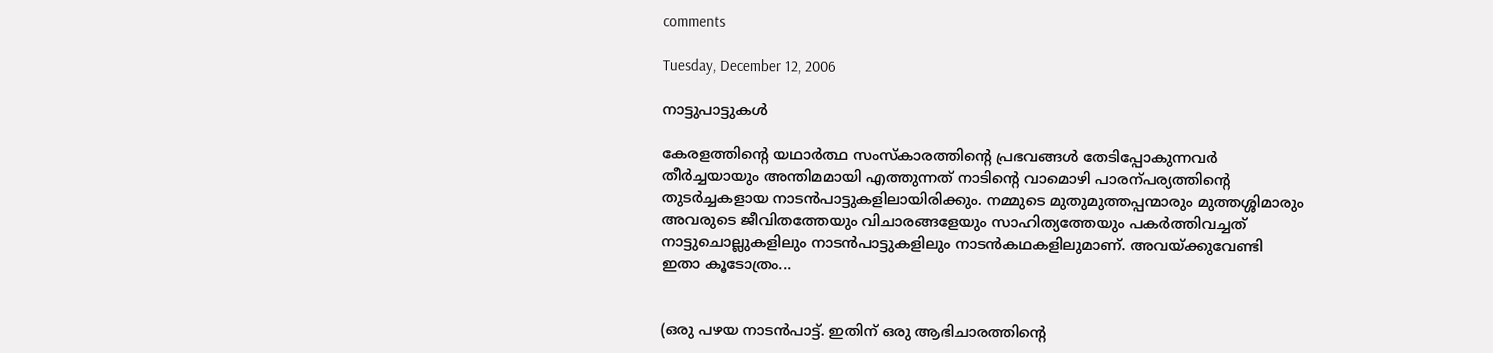comments

Tuesday, December 12, 2006

നാട്ടുപാട്ടുകള്‍

കേരളത്തിന്റെ യഥാര്‍ത്ഥ സംസ്കാരത്തിന്റെ പ്രഭവങ്ങള്‍ തേടിപ്പോകുന്നവര്‍ തീര്‍ച്ചയായും അന്തിമമായി എത്തുന്നത് നാടിന്റെ വാമൊഴി പാരന്പര്യത്തിന്റെ തുടര്‍ച്ചകളായ നാടന്‍പാട്ടുകളിലായിരിക്കും. നമ്മുടെ മുതുമുത്തപ്പന്മാരും മുത്തശ്ശിമാരും അവരുടെ ജീവിതത്തേയും വിചാരങ്ങളേയും സാഹിത്യത്തേയും പകര്‍ത്തിവച്ചത് നാട്ടുചൊല്ലുകളിലും നാടന്‍പാട്ടുകളിലും നാടന്‍കഥകളിലുമാണ്. അവയ്ക്കുവേണ്ടി ഇതാ കൂടോത്രം...


(ഒരു പഴയ നാടന്‍പാട്ട്. ഇതിന് ഒരു ആഭിചാരത്തിന്റെ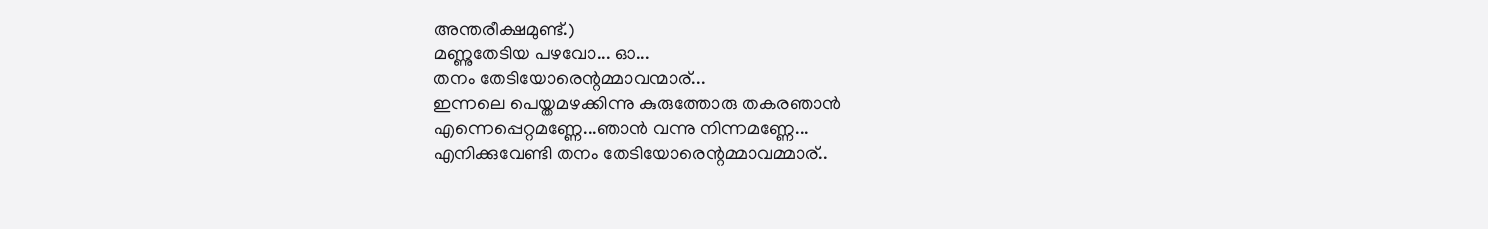അന്തരീക്ഷമുണ്ട്.)
മണ്ണുതേടിയ പഴവോ... ഓ...
തനം തേടിയോരെന്റമ്മാവന്മാര്...
ഇന്നലെ പെയ്തമഴക്കിന്നു കുരുത്തോരു തകരഞാന്‍
എന്നെപ്പെറ്റമണ്ണേ...ഞാന്‍ വന്നു നിന്നമണ്ണേ...
എനിക്കുവേണ്ടി തനം തേടിയോരെന്റമ്മാവമ്മാര്..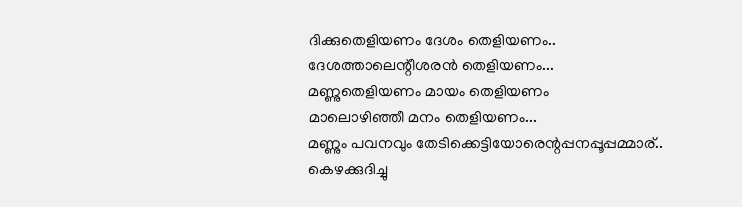ദിക്കുതെളിയണം ദേശം തെളിയണം..
ദേശത്താലെന്റീശരന്‍ തെളിയണം...
മണ്ണുതെളിയണം മായം തെളിയണം
മാലൊഴിഞ്ഞീ മനം തെളിയണം...
മണ്ണും പവനവും തേടിക്കെട്ടിയോരെന്റപ്പനപ്പൂപ്പമ്മാര്..
കെഴക്കുദിച്ചു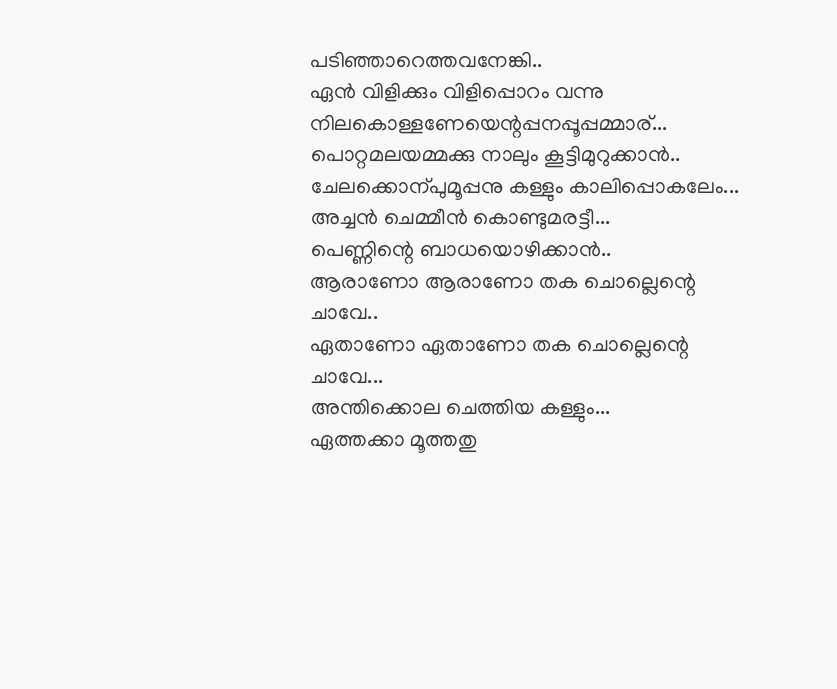പടിഞ്ഞാറെത്തവനേങ്കി..
ഏന്‍ വിളിക്കും വിളിപ്പൊറം വന്നു നിലകൊള്ളണേയെന്റപ്പനപ്പൂപ്പമ്മാര്...
പൊറ്റമലയമ്മക്കു നാലും കൂട്ടിമുറുക്കാന്‍..
ചേലക്കൊന്പുമൂപ്പനു കള്ളും കാലിപ്പൊകലേം...
അച്ചന്‍ ചെമ്മീന്‍ കൊണ്ടുമരട്ടീ...
പെണ്ണിന്റെ ബാധയൊഴിക്കാന്‍..
ആരാണോ ആരാണോ തക ചൊല്ലെന്റെ ചാവേ..
ഏതാണോ ഏതാണോ തക ചൊല്ലെന്റെ ചാവേ...
അന്തിക്കൊല ചെത്തിയ കള്ളും...
ഏത്തക്കാ മൂത്തതു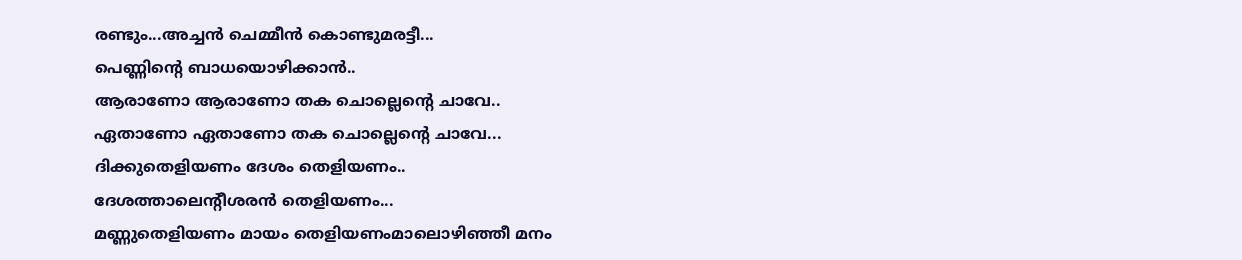രണ്ടും...അച്ചന്‍ ചെമ്മീന്‍ കൊണ്ടുമരട്ടീ...
പെണ്ണിന്റെ ബാധയൊഴിക്കാന്‍..
ആരാണോ ആരാണോ തക ചൊല്ലെന്റെ ചാവേ..
ഏതാണോ ഏതാണോ തക ചൊല്ലെന്റെ ചാവേ...
ദിക്കുതെളിയണം ദേശം തെളിയണം..
ദേശത്താലെന്റീശരന്‍ തെളിയണം...
മണ്ണുതെളിയണം മായം തെളിയണംമാലൊഴിഞ്ഞീ മനം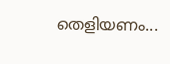തെളിയണം...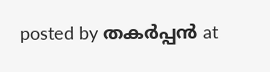posted by തകര്‍പ്പന്‍ at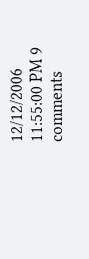12/12/2006 11:55:00 PM 9 comments